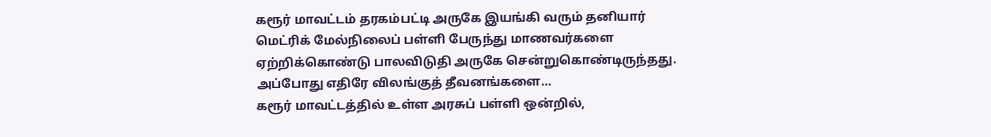கரூர் மாவட்டம் தரகம்பட்டி அருகே இயங்கி வரும் தனியார் மெட்ரிக் மேல்நிலைப் பள்ளி பேருந்து மாணவர்களை ஏற்றிக்கொண்டு பாலவிடுதி அருகே சென்றுகொண்டிருந்தது. அப்போது எதிரே விலங்குத் தீவனங்களை…
கரூர் மாவட்டத்தில் உள்ள அரசுப் பள்ளி ஒன்றில்,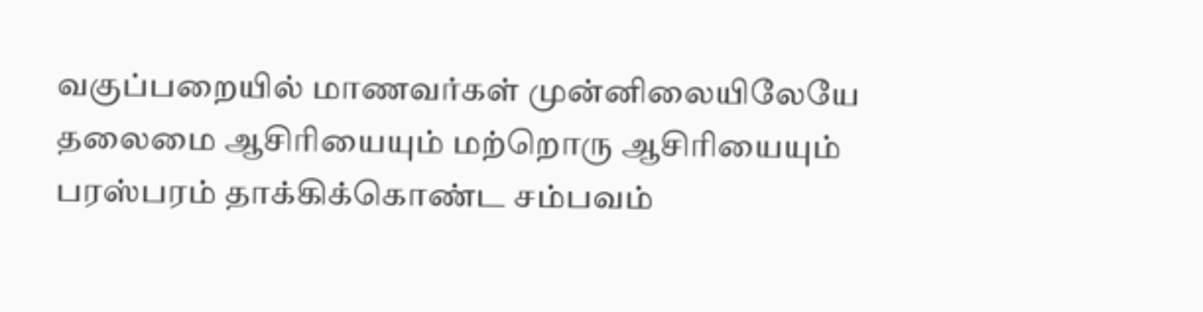வகுப்பறையில் மாணவர்கள் முன்னிலையிலேயே தலைமை ஆசிரியையும் மற்றொரு ஆசிரியையும் பரஸ்பரம் தாக்கிக்கொண்ட சம்பவம்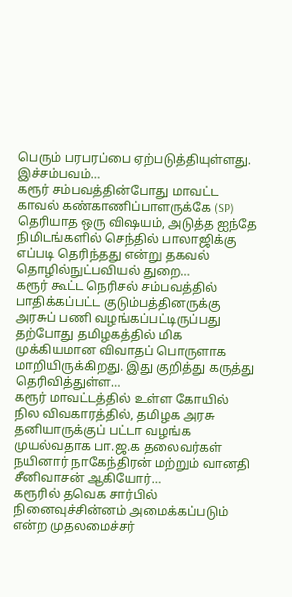பெரும் பரபரப்பை ஏற்படுத்தியுள்ளது. இச்சம்பவம்…
கரூர் சம்பவத்தின்போது மாவட்ட காவல் கண்காணிப்பாளருக்கே (SP) தெரியாத ஒரு விஷயம், அடுத்த ஐந்தே நிமிடங்களில் செந்தில் பாலாஜிக்கு எப்படி தெரிந்தது என்று தகவல் தொழில்நுட்பவியல் துறை…
கரூர் கூட்ட நெரிசல் சம்பவத்தில் பாதிக்கப்பட்ட குடும்பத்தினருக்கு அரசுப் பணி வழங்கப்பட்டிருப்பது தற்போது தமிழகத்தில் மிக முக்கியமான விவாதப் பொருளாக மாறியிருக்கிறது. இது குறித்து கருத்து தெரிவித்துள்ள…
கரூர் மாவட்டத்தில் உள்ள கோயில் நில விவகாரத்தில், தமிழக அரசு தனியாருக்குப் பட்டா வழங்க முயல்வதாக பா.ஜ.க தலைவர்கள் நயினார் நாகேந்திரன் மற்றும் வானதி சீனிவாசன் ஆகியோர்…
கரூரில் தவெக சார்பில் நினைவுச்சின்னம் அமைக்கப்படும் என்ற முதலமைச்சர்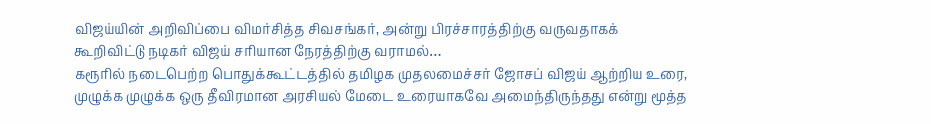விஜய்யின் அறிவிப்பை விமர்சித்த சிவசங்கர், அன்று பிரச்சாரத்திற்கு வருவதாகக் கூறிவிட்டு நடிகர் விஜய் சரியான நேரத்திற்கு வராமல்…
கரூரில் நடைபெற்ற பொதுக்கூட்டத்தில் தமிழக முதலமைச்சர் ஜோசப் விஜய் ஆற்றிய உரை, முழுக்க முழுக்க ஒரு தீவிரமான அரசியல் மேடை உரையாகவே அமைந்திருந்தது என்று மூத்த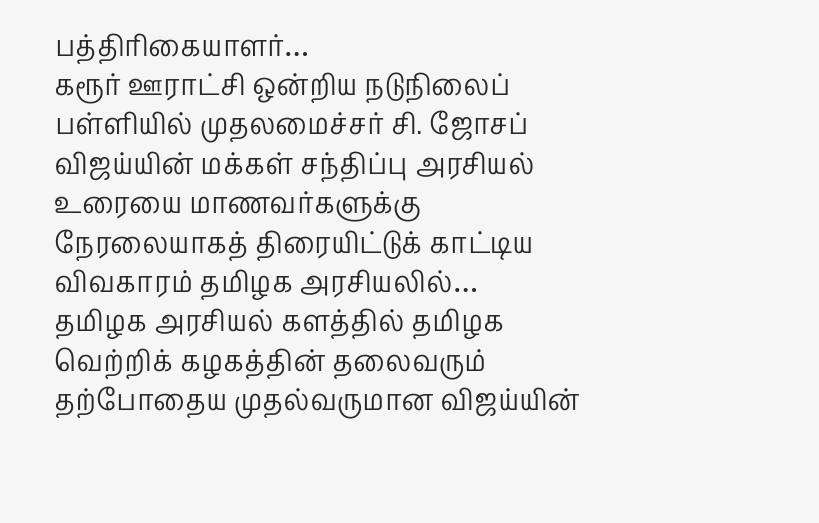பத்திரிகையாளர்…
கரூர் ஊராட்சி ஒன்றிய நடுநிலைப் பள்ளியில் முதலமைச்சர் சி. ஜோசப் விஜய்யின் மக்கள் சந்திப்பு அரசியல் உரையை மாணவர்களுக்கு நேரலையாகத் திரையிட்டுக் காட்டிய விவகாரம் தமிழக அரசியலில்…
தமிழக அரசியல் களத்தில் தமிழக வெற்றிக் கழகத்தின் தலைவரும் தற்போதைய முதல்வருமான விஜய்யின்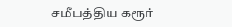சமீபத்திய கரூர்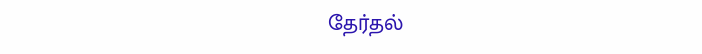தேர்தல்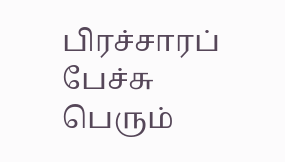பிரச்சாரப் பேச்சு பெரும்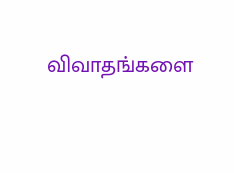விவாதங்களை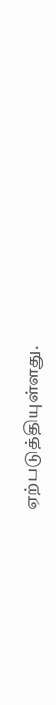ஏற்படுத்தியுள்ளது.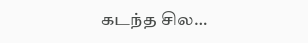கடந்த சில…